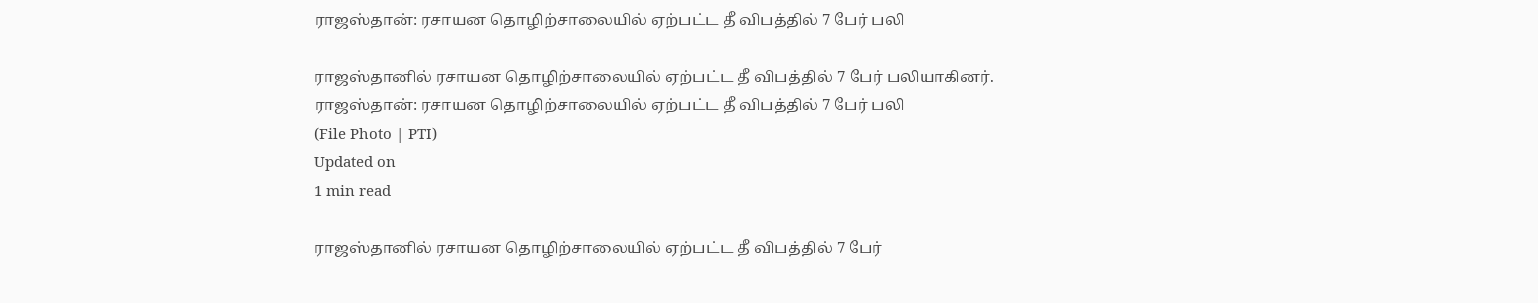ராஜஸ்தான்: ரசாயன தொழிற்சாலையில் ஏற்பட்ட தீ விபத்தில் 7 பேர் பலி

ராஜஸ்தானில் ரசாயன தொழிற்சாலையில் ஏற்பட்ட தீ விபத்தில் 7 பேர் பலியாகினர்.
ராஜஸ்தான்: ரசாயன தொழிற்சாலையில் ஏற்பட்ட தீ விபத்தில் 7 பேர் பலி
(File Photo | PTI)
Updated on
1 min read

ராஜஸ்தானில் ரசாயன தொழிற்சாலையில் ஏற்பட்ட தீ விபத்தில் 7 பேர்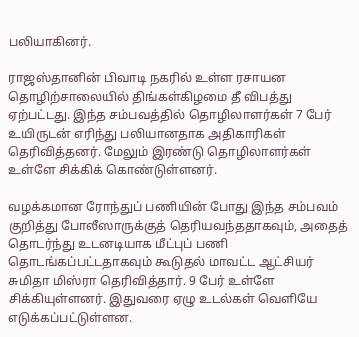பலியாகினர்.

ராஜஸ்தானின் பிவாடி நகரில் உள்ள ரசாயன தொழிற்சாலையில் திங்கள்கிழமை தீ விபத்து ஏற்பட்டது. இந்த சம்பவத்தில் தொழிலாளர்கள் 7 பேர் உயிருடன் எரிந்து பலியானதாக அதிகாரிகள் தெரிவித்தனர். மேலும் இரண்டு தொழிலாளர்கள் உள்ளே சிக்கிக் கொண்டுள்ளனர்.

வழக்கமான ரோந்துப் பணியின் போது இந்த சம்பவம் குறித்து போலீஸாருக்குத் தெரியவந்ததாகவும், அதைத் தொடர்ந்து உடனடியாக மீட்புப் பணி தொடங்கப்பட்டதாகவும் கூடுதல் மாவட்ட ஆட்சியர் சுமிதா மிஸ்ரா தெரிவித்தார். 9 பேர் உள்ளே சிக்கியுள்ளனர். இதுவரை ஏழு உடல்கள் வெளியே எடுக்கப்பட்டுள்ளன.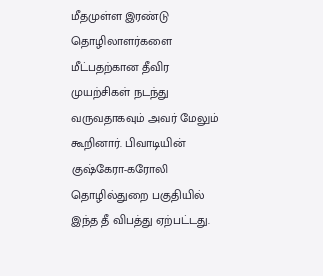மீதமுள்ள இரண்டு தொழிலாளர்களை மீட்பதற்கான தீவிர முயற்சிகள் நடந்து வருவதாகவும் அவர் மேலும் கூறினார். பிவாடியின் குஷ்கேரா-கரோலி தொழில்துறை பகுதியில் இந்த தீ விபத்து ஏற்பட்டது.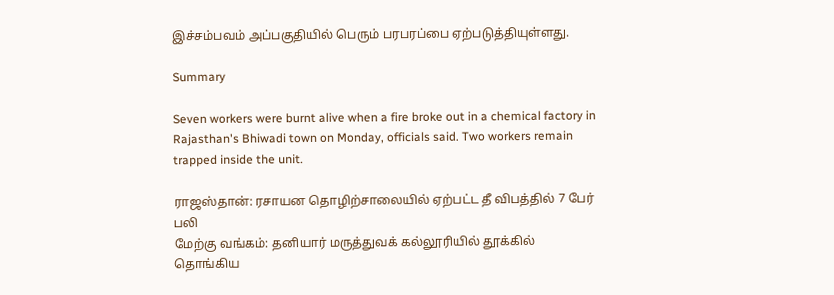இச்சம்பவம் அப்பகுதியில் பெரும் பரபரப்பை ஏற்படுத்தியுள்ளது.

Summary

Seven workers were burnt alive when a fire broke out in a chemical factory in Rajasthan's Bhiwadi town on Monday, officials said. Two workers remain trapped inside the unit.

ராஜஸ்தான்: ரசாயன தொழிற்சாலையில் ஏற்பட்ட தீ விபத்தில் 7 பேர் பலி
மேற்கு வங்கம்: தனியார் மருத்துவக் கல்லூரியில் தூக்கில் தொங்கிய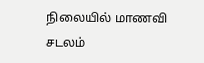நிலையில் மாணவி சடலம்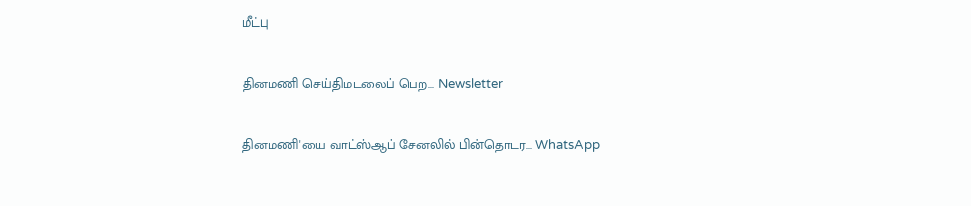மீட்பு

தினமணி செய்திமடலைப் பெற... Newsletter

தினமணி'யை வாட்ஸ்ஆப் சேனலில் பின்தொடர... WhatsApp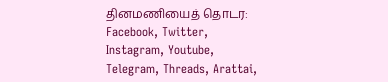தினமணியைத் தொடர: Facebook, Twitter, Instagram, Youtube, Telegram, Threads, Arattai,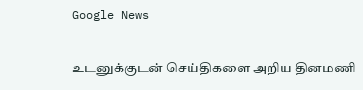Google News

உடனுக்குடன் செய்திகளை அறிய தினமணி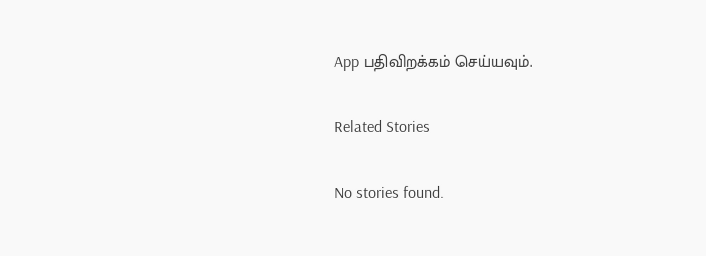App பதிவிறக்கம் செய்யவும்.

Related Stories

No stories found.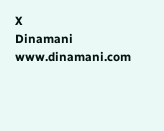X
Dinamani
www.dinamani.com